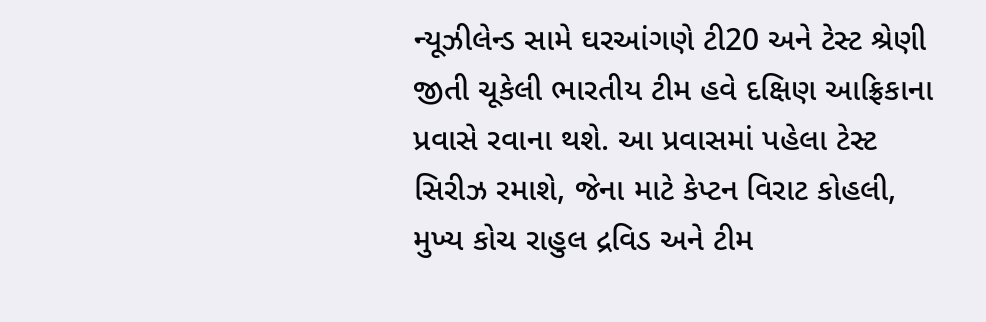ન્યૂઝીલેન્ડ સામે ઘરઆંગણે ટી20 અને ટેસ્ટ શ્રેણી જીતી ચૂકેલી ભારતીય ટીમ હવે દક્ષિણ આફ્રિકાના પ્રવાસે રવાના થશે. આ પ્રવાસમાં પહેલા ટેસ્ટ સિરીઝ રમાશે, જેના માટે કેપ્ટન વિરાટ કોહલી, મુખ્ય કોચ રાહુલ દ્રવિડ અને ટીમ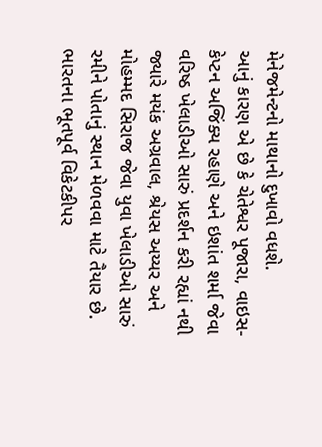મેનેજમેન્ટનો માથાનો દુખાવો વધશે.
આનું કારણ એ છે કે ચેતેશ્વર પૂજારા, વાઇસ-કેપ્ટન અજિંક્ય રહાણે અને ઇશાંત શર્મા જેવા વરિષ્ઠ ખેલાડીઓ સારું પ્રદર્શન કરી રહ્યાં નથી જ્યારે મયંક અગ્રવાલ, શ્રેયસ અય્યર અને મોહમ્મદ સિરાજ જેવા યુવા ખેલાડીઓ સારું રમીને પોતાનું સ્થાન મેળવવા માટે તૈયાર છે. ભારતના ભૂતપૂર્વ વિકેટકીપર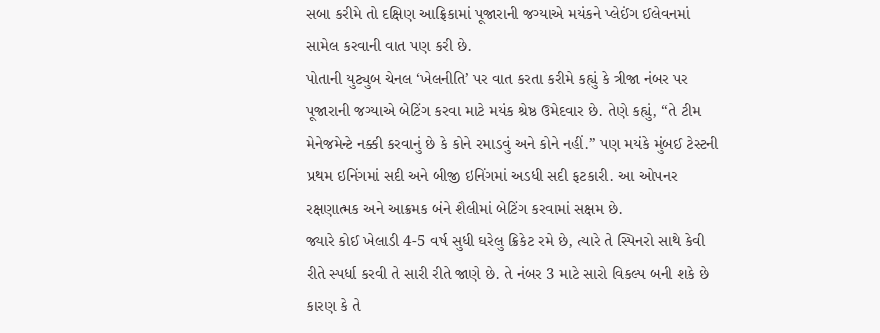સબા કરીમે તો દક્ષિણ આફ્રિકામાં પૂજારાની જગ્યાએ મયંકને પ્લેઈંગ ઈલેવનમાં સામેલ કરવાની વાત પણ કરી છે.
પોતાની યુટ્યુબ ચેનલ ‘ખેલનીતિ’ પર વાત કરતા કરીમે કહ્યું કે ત્રીજા નંબર પર પૂજારાની જગ્યાએ બેટિંગ કરવા માટે મયંક શ્રેષ્ઠ ઉમેદવાર છે. તેણે કહ્યું, “તે ટીમ મેનેજમેન્ટે નક્કી કરવાનું છે કે કોને રમાડવું અને કોને નહીં.” પણ મયંકે મુંબઈ ટેસ્ટની પ્રથમ ઇનિંગમાં સદી અને બીજી ઇનિંગમાં અડધી સદી ફટકારી. આ ઓપનર રક્ષણાત્મક અને આક્રમક બંને શૈલીમાં બેટિંગ કરવામાં સક્ષમ છે.
જ્યારે કોઈ ખેલાડી 4-5 વર્ષ સુધી ઘરેલુ ક્રિકેટ રમે છે, ત્યારે તે સ્પિનરો સાથે કેવી રીતે સ્પર્ધા કરવી તે સારી રીતે જાણે છે. તે નંબર 3 માટે સારો વિકલ્પ બની શકે છે કારણ કે તે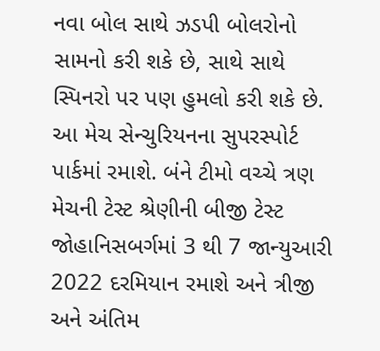નવા બોલ સાથે ઝડપી બોલરોનો સામનો કરી શકે છે, સાથે સાથે સ્પિનરો પર પણ હુમલો કરી શકે છે.
આ મેચ સેન્ચુરિયનના સુપરસ્પોર્ટ પાર્કમાં રમાશે. બંને ટીમો વચ્ચે ત્રણ મેચની ટેસ્ટ શ્રેણીની બીજી ટેસ્ટ જોહાનિસબર્ગમાં 3 થી 7 જાન્યુઆરી 2022 દરમિયાન રમાશે અને ત્રીજી અને અંતિમ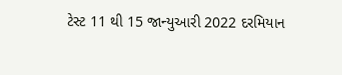ટેસ્ટ 11 થી 15 જાન્યુઆરી 2022 દરમિયાન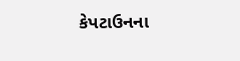કેપટાઉનના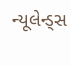ન્યૂલેન્ડ્સ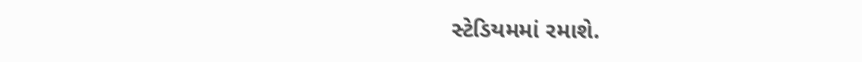સ્ટેડિયમમાં રમાશે.